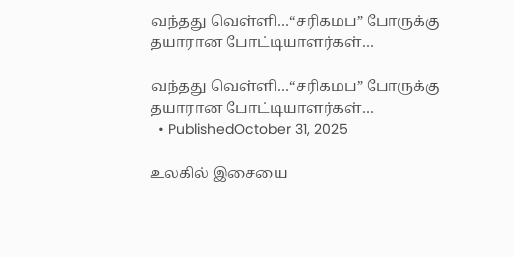வந்தது வெள்ளி…“சரிகமப” போருக்கு தயாரான போட்டியாளர்கள்…

வந்தது வெள்ளி…“சரிகமப” போருக்கு தயாரான போட்டியாளர்கள்…
  • PublishedOctober 31, 2025

உலகில் இசையை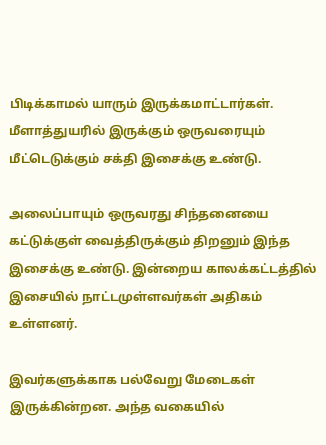பிடிக்காமல் யாரும் இருக்கமாட்டார்கள். மீளாத்துயரில் இருக்கும் ஒருவரையும் மீட்டெடுக்கும் சக்தி இசைக்கு உண்டு.

அலைப்பாயும் ஒருவரது சிந்தனையை கட்டுக்குள் வைத்திருக்கும் திறனும் இந்த இசைக்கு உண்டு. இன்றைய காலக்கட்டத்தில் இசையில் நாட்டமுள்ளவர்கள் அதிகம் உள்ளனர்.

இவர்களுக்காக பல்வேறு மேடைகள் இருக்கின்றன. அந்த வகையில்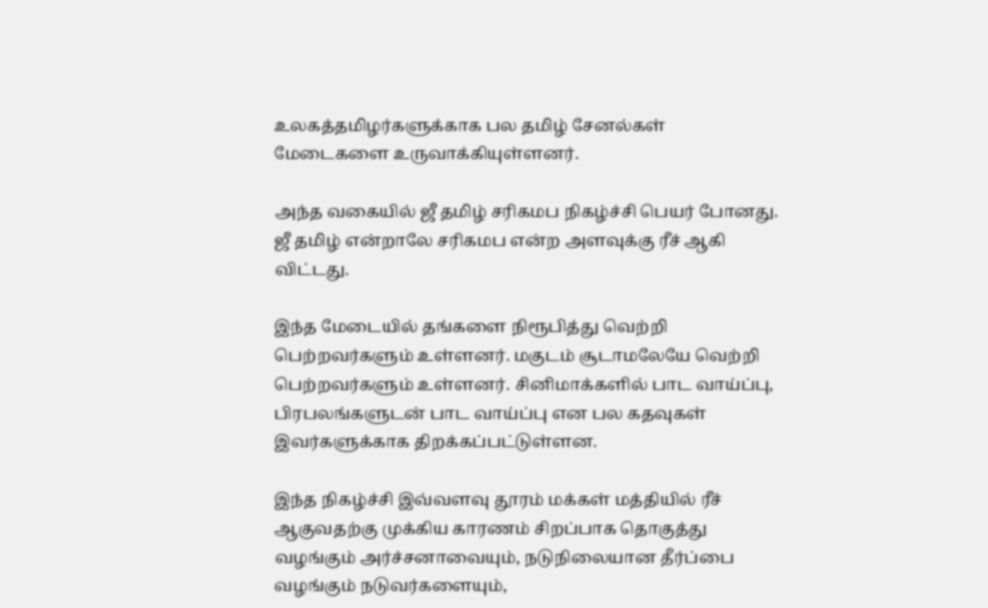உலகத்தமிழர்களுக்காக பல தமிழ் சேனல்கள் மேடைகளை உருவாக்கியுள்ளனர்.

அந்த வகையில் ஜீ தமிழ் சரிகமப நிகழ்ச்சி பெயர் போனது. ஜீ தமிழ் என்றாலே சரிகமப என்ற அளவுக்கு ரீச் ஆகி விட்டது.

இந்த மேடையில் தங்களை நிரூபித்து வெற்றி பெற்றவர்களும் உள்ளனர். மகுடம் சூடாமலேயே வெற்றி பெற்றவர்களும் உள்ளனர். சினிமாக்களில் பாட வாய்ப்பு, பிரபலங்களுடன் பாட வாய்ப்பு என பல கதவுகள் இவர்களுக்காக திறக்கப்பட்டுள்ளன.

இந்த நிகழ்ச்சி இவ்வளவு தூரம் மக்கள் மத்தியில் ரீச் ஆகுவதற்கு முக்கிய காரணம் சிறப்பாக தொகுத்து வழங்கும் அர்ச்சனாவையும், நடுநிலையான தீர்ப்பை வழங்கும் நடுவர்களையும்,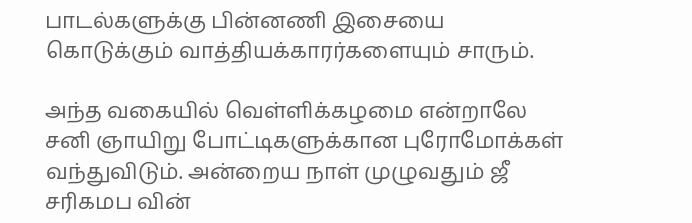பாடல்களுக்கு பின்னணி இசையை கொடுக்கும் வாத்தியக்காரர்களையும் சாரும்.

அந்த வகையில் வெள்ளிக்கழமை என்றாலே சனி ஞாயிறு போட்டிகளுக்கான புரோமோக்கள் வந்துவிடும். அன்றைய நாள் முழுவதும் ஜீ சரிகமப வின்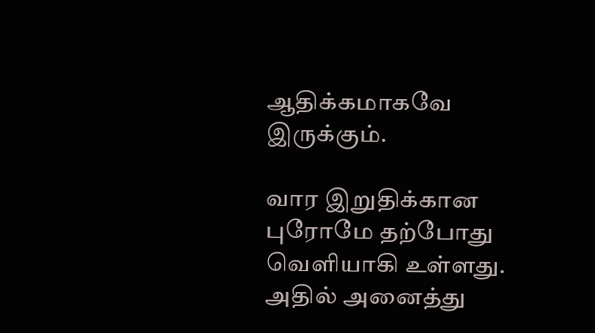ஆதிக்கமாகவே இருக்கும்.

வார இறுதிக்கான புரோமே தற்போது வெளியாகி உள்ளது. அதில் அனைத்து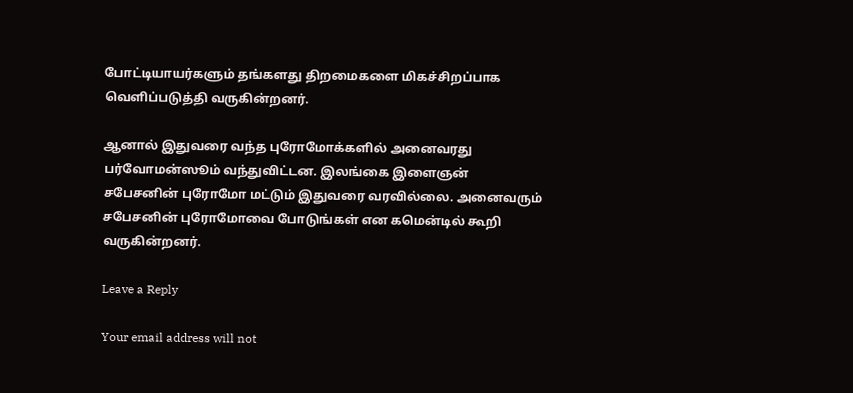போட்டியாயர்களும் தங்களது திறமைகளை மிகச்சிறப்பாக வெளிப்படுத்தி வருகின்றனர்.

ஆனால் இதுவரை வந்த புரோமோக்களில் அனைவரது பர்வோமன்ஸூம் வந்துவிட்டன. இலங்கை இளைஞன் சபேசனின் புரோமோ மட்டும் இதுவரை வரவில்லை. அனைவரும் சபேசனின் புரோமோவை போடுங்கள் என கமென்டில் கூறி வருகின்றனர்.

Leave a Reply

Your email address will not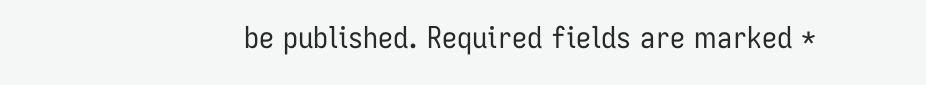be published. Required fields are marked *